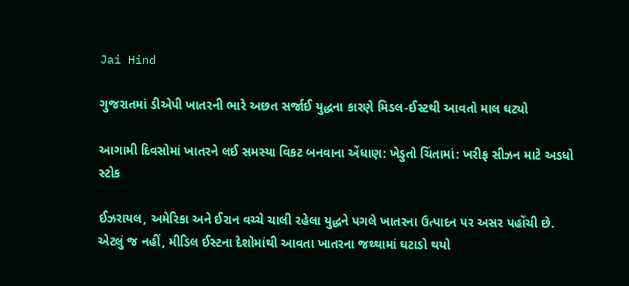Jai Hind

ગુજરાતમાં ડીએપી ખાતરની ભારે અછત સર્જાઈ યુદ્ધના કારણે મિડલ-ઈસ્ટથી આવતો માલ ઘટ્યો

આગામી દિવસોમાં ખાતરને લઈ સમસ્યા વિકટ બનવાના એંધાણ: ખેડુતો ચિંતામાં: ખરીફ સીઝન માટે અડધો સ્ટોક

ઈઝરાયલ, અમેરિકા અને ઈરાન વચ્ચે ચાલી રહેલા યુદ્ધને પગલે ખાતરના ઉત્પાદન પર અસર પહોંચી છે. એટલું જ નહીં, મીડિલ ઈસ્ટના દેશોમાંથી આવતા ખાતરના જથ્થામાં ઘટાડો થયો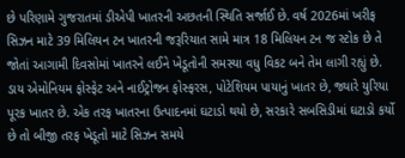છે પરિણામે ગુજરાતમાં ડીએપી ખાતરની અછતની સ્થિતિ સર્જાઈ છે. વર્ષ 2026માં ખરીફ સિઝન માટે 39 મિલિયન ટન ખાતરની જરૂરિયાત સામે માત્ર 18 મિલિયન ટન જ સ્ટોક છે તે જોતાં આગામી દિવસોમાં ખાતરને લઈને ખેડૂતોની સમસ્યા વધુ વિકટ બને તેમ લાગી રહ્યું છે.
ડાય એમોનિયમ ફોસ્ફેટ અને નાઈટ્રોજન ફોસ્ફરસ, પોટેશિયમ પાયાનું ખાતર છે, જ્યારે યુરિયા પૂરક ખાતર છે. એક તરફ ખાતરના ઉત્પાદનમાં ઘટાડો થયો છે, સરકારે સબસિડીમાં ઘટાડો કર્યો છે તો બીજી તરફ ખેડૂતો માટે સિઝન સમયે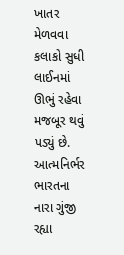ખાતર મેળવવા કલાકો સુધી લાઈનમાં ઊભું રહેવા મજબૂર થવું પડ્યું છે. આત્મનિર્ભર ભારતના નારા ગુંજી રહ્યા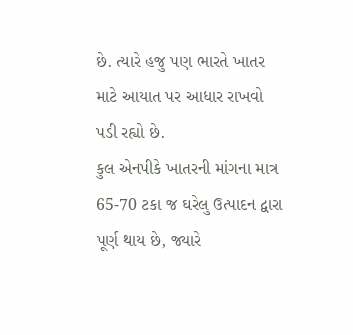છે. ત્યારે હજુ પણ ભારતે ખાતર માટે આયાત પર આધાર રાખવો પડી રહ્યો છે.
કુલ એનપીકે ખાતરની માંગના માત્ર 65-70 ટકા જ ઘરેલુ ઉત્પાદન દ્વારા પૂર્ણ થાય છે, જ્યારે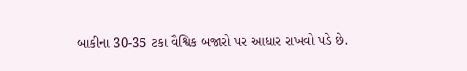બાકીના 30-35 ટકા વૈશ્વિક બજારો પર આધાર રાખવો પડે છે.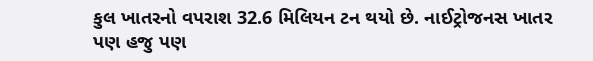કુલ ખાતરનો વપરાશ 32.6 મિલિયન ટન થયો છે. નાઈટ્રોજનસ ખાતર પણ હજુ પણ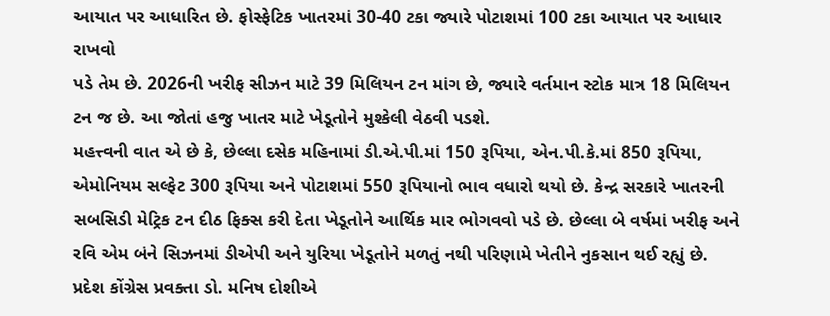આયાત પર આધારિત છે. ફોસ્ફેટિક ખાતરમાં 30-40 ટકા જ્યારે પોટાશમાં 100 ટકા આયાત પર આધાર રાખવો
પડે તેમ છે. 2026ની ખરીફ સીઝન માટે 39 મિલિયન ટન માંગ છે, જ્યારે વર્તમાન સ્ટોક માત્ર 18 મિલિયન ટન જ છે. આ જોતાં હજુ ખાતર માટે ખેડૂતોને મુશ્કેલી વેઠવી પડશે.
મહત્ત્વની વાત એ છે કે, છેલ્લા દસેક મહિનામાં ડી.એ.પી.માં 150 રૂપિયા, એન.પી.કે.માં 850 રૂપિયા, એમોનિયમ સલ્ફેટ 300 રૂપિયા અને પોટાશમાં 550 રૂપિયાનો ભાવ વધારો થયો છે. કેન્દ્ર સરકારે ખાતરની સબસિડી મેટ્રિક ટન દીઠ ફિક્સ કરી દેતા ખેડૂતોને આર્થિક માર ભોગવવો પડે છે. છેલ્લા બે વર્ષમાં ખરીફ અને રવિ એમ બંને સિઝનમાં ડીએપી અને યુરિયા ખેડૂતોને મળતું નથી પરિણામે ખેતીને નુકસાન થઈ રહ્યું છે.
પ્રદેશ કોંગ્રેસ પ્રવક્તા ડો. મનિષ દોશીએ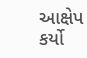આક્ષેપ કર્યો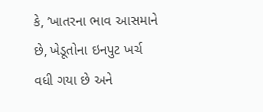કે, ’ખાતરના ભાવ આસમાને છે, ખેડૂતોના ઇનપુટ ખર્ચ વધી ગયા છે અને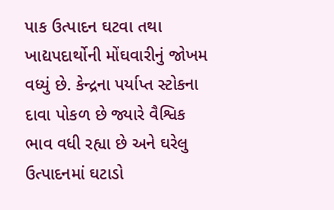પાક ઉત્પાદન ઘટવા તથા ખાદ્યપદાર્થોની મોંઘવારીનું જોખમ વધ્યું છે. કેન્દ્રના પર્યાપ્ત સ્ટોકના દાવા પોકળ છે જ્યારે વૈશ્વિક ભાવ વધી રહ્યા છે અને ઘરેલુ ઉત્પાદનમાં ઘટાડો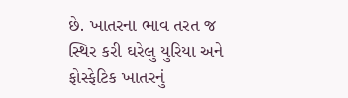છે. ખાતરના ભાવ તરત જ સ્થિર કરી ઘરેલુ યુરિયા અને ફોસ્ફેટિક ખાતરનું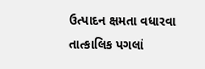ઉત્પાદન ક્ષમતા વધારવા તાત્કાલિક પગલાં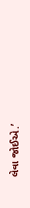લેવા જોઈએ.’